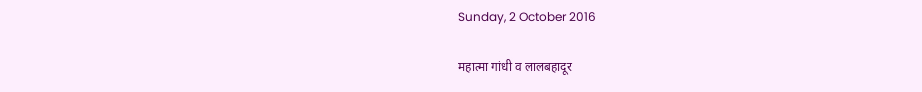Sunday, 2 October 2016

महात्मा गांधी व लालबहादूर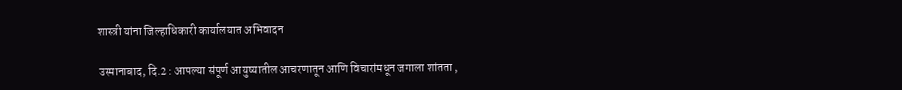शास्त्री यांना जिल्हाधिकारी कार्यालयात अभिवादन

उस्मानाबाद, दि.2 : आपल्या संपूर्ण आयुष्यातील आचरणातून आणि विचारांमधून जगाला शांतता ,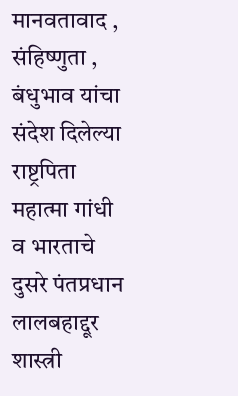मानवतावाद , संहिष्णुता , बंधुभाव यांचा संदेश दिलेल्या राष्ट्रपिता महात्मा गांधी व भारताचे दुसरे पंतप्रधान लालबहाद्दूर शास्त्री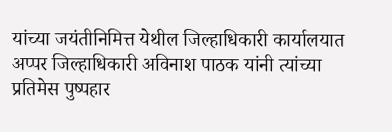यांच्या जयंतीनिमित्त येथील जिल्हाधिकारी कार्यालयात अप्पर जिल्हाधिकारी अविनाश पाठक यांनी त्यांच्या प्रतिमेस पुष्पहार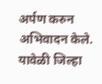अर्पण करुन अभिवादन केले. यावेळी जिल्हा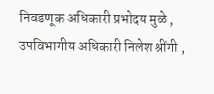निवडणूक अधिकारी प्रभोदय मुळे , उपविभागीय अधिकारी निलेश श्रींगी ,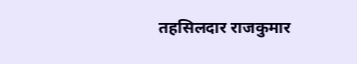तहसिलदार राजकुमार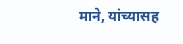माने, यांच्यासह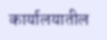कार्यालयातील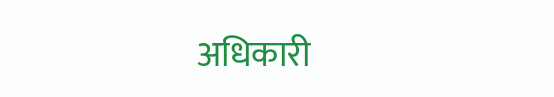अधिकारी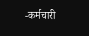-कर्मचारी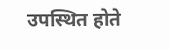उपस्थित होते